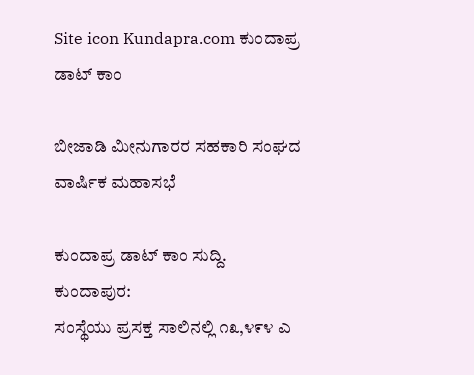Site icon Kundapra.com ಕುಂದಾಪ್ರ ಡಾಟ್ ಕಾಂ

ಬೀಜಾಡಿ ಮೀನುಗಾರರ ಸಹಕಾರಿ ಸಂಘದ ವಾರ್ಷಿಕ ಮಹಾಸಭೆ

ಕುಂದಾಪ್ರ ಡಾಟ್ ಕಾಂ ಸುದ್ದಿ.
ಕುಂದಾಪುರ:
ಸಂಸ್ಥೆಯು ಪ್ರಸಕ್ತ ಸಾಲಿನಲ್ಲಿ ೧೩,೪೯೪ ಎ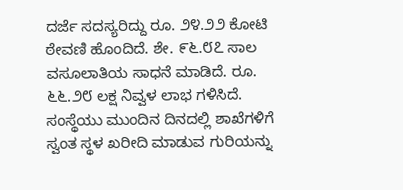ದರ್ಜೆ ಸದಸ್ಯರಿದ್ದು ರೂ. ೨೪.೨೨ ಕೋಟಿ ಠೇವಣಿ ಹೊಂದಿದೆ. ಶೇ. ೯೬.೮೭ ಸಾಲ ವಸೂಲಾತಿಯ ಸಾಧನೆ ಮಾಡಿದೆ. ರೂ. ೬೬.೨೮ ಲಕ್ಷ ನಿವ್ವಳ ಲಾಭ ಗಳಿಸಿದೆ. ಸಂಸ್ಥೆಯು ಮುಂದಿನ ದಿನದಲ್ಲಿ ಶಾಖೆಗಳಿಗೆ ಸ್ವಂತ ಸ್ಥಳ ಖರೀದಿ ಮಾಡುವ ಗುರಿಯನ್ನು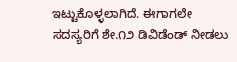ಇಟ್ಟುಕೊಳ್ಳಲಾಗಿದೆ. ಈಗಾಗಲೇ ಸದಸ್ಯರಿಗೆ ಶೇ.೧೨ ಡಿವಿಡೆಂಡ್ ನೀಡಲು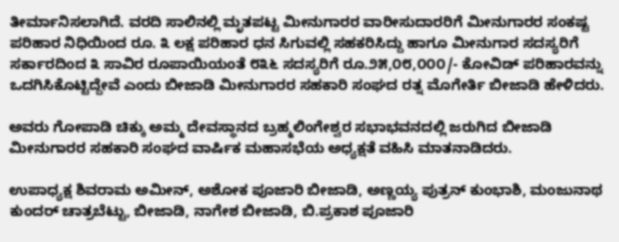ತೀರ್ಮಾನಿಸಲಾಗಿದೆ. ವರದಿ ಸಾಲಿನಲ್ಲಿ ಮೃತಪಟ್ಟ ಮೀನುಗಾರರ ವಾರೀಸುದಾರರಿಗೆ ಮೀನುಗಾರರ ಸಂಕಷ್ಟ ಪರಿಹಾರ ನಿಧಿಯಿಂದ ರೂ. ೩ ಲಕ್ಷ ಪರಿಹಾರ ಧನ ಸಿಗುವಲ್ಲಿ ಸಹಕರಿಸಿದ್ದು ಹಾಗೂ ಮೀನುಗಾರ ಸದಸ್ಯರಿಗೆ ಸರ್ಕಾರದಿಂದ ೩ ಸಾವಿರ ರೂಪಾಯಿಯಂತೆ ೮೩೬ ಸದಸ್ಯರಿಗೆ ರೂ.೨೫,೦೮,೦೦೦/- ಕೋವಿಡ್ ಪರಿಹಾರವನ್ನು ಒದಗಿಸಿಕೊಟ್ಟಿದ್ದೇವೆ ಎಂದು ಬೀಜಾಡಿ ಮೀನುಗಾರರ ಸಹಕಾರಿ ಸಂಘದ ರತ್ನ ಮೊಗೇರ್ತಿ ಬೀಜಾಡಿ ಹೇಳಿದರು.

ಅವರು ಗೋಪಾಡಿ ಚಿಕ್ಕು ಅಮ್ಮ ದೇವಸ್ಥಾನದ ಬ್ರಹ್ಮಲಿಂಗೇಶ್ವರ ಸಭಾಭವನದಲ್ಲಿ ಜರುಗಿದ ಬೀಜಾಡಿ ಮೀನುಗಾರರ ಸಹಕಾರಿ ಸಂಘದ ವಾರ್ಷಿಕ ಮಹಾಸಭೆಯ ಅಧ್ಯಕ್ಷತೆ ವಹಿಸಿ ಮಾತನಾಡಿದರು.

ಉಪಾಧ್ಯಕ್ಷ ಶಿವರಾಮ ಅಮೀನ್, ಅಶೋಕ ಪೂಜಾರಿ ಬೀಜಾಡಿ, ಅಣ್ಣಯ್ಯ ಪುತ್ರನ್ ಕುಂಭಾಶಿ, ಮಂಜುನಾಥ ಕುಂದರ್ ಚಾತ್ರಬೆಟ್ಟು, ಬೀಜಾಡಿ, ನಾಗೇಶ ಬೀಜಾಡಿ, ಬಿ.ಪ್ರಕಾಶ ಪೂಜಾರಿ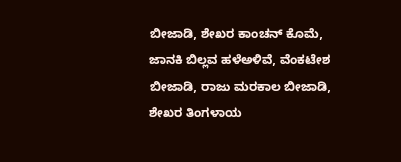ಬೀಜಾಡಿ, ಶೇಖರ ಕಾಂಚನ್ ಕೊಮೆ, ಜಾನಕಿ ಬಿಲ್ಲವ ಹಳೆಅಳಿವೆ, ವೆಂಕಟೇಶ ಬೀಜಾಡಿ, ರಾಜು ಮರಕಾಲ ಬೀಜಾಡಿ, ಶೇಖರ ತಿಂಗಳಾಯ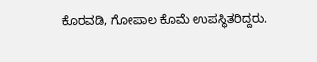ಕೊರವಡಿ, ಗೋಪಾಲ ಕೊಮೆ ಉಪಸ್ಥಿತರಿದ್ದರು.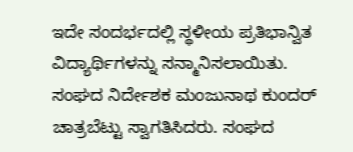ಇದೇ ಸಂದರ್ಭದಲ್ಲಿ ಸ್ಥಳೀಯ ಪ್ರತಿಭಾನ್ವಿತ ವಿದ್ಯಾರ್ಥಿಗಳನ್ನು ಸನ್ಮಾನಿಸಲಾಯಿತು. ಸಂಘದ ನಿರ್ದೇಶಕ ಮಂಜುನಾಥ ಕುಂದರ್ ಚಾತ್ರಬೆಟ್ಟು ಸ್ವಾಗತಿಸಿದರು. ಸಂಘದ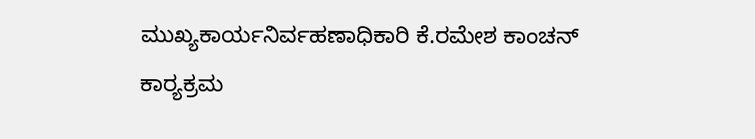ಮುಖ್ಯಕಾರ್ಯನಿರ್ವಹಣಾಧಿಕಾರಿ ಕೆ.ರಮೇಶ ಕಾಂಚನ್ ಕಾರ‍್ಯಕ್ರಮ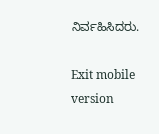ನಿರ್ವಹಿಸಿದರು.

Exit mobile version